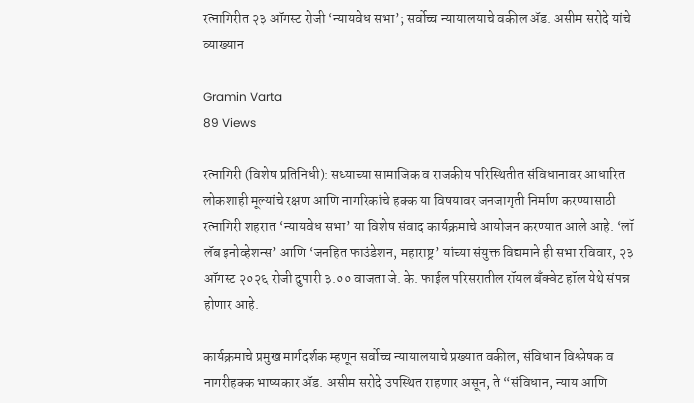रत्नागिरीत २३ ऑगस्ट रोजी ‘न्यायवेध सभा’; सर्वोच्च न्यायालयाचे वकील ॲड. असीम सरोदे यांचे व्याख्यान

Gramin Varta
89 Views

रत्नागिरी (विशेष प्रतिनिधी): सध्याच्या सामाजिक व राजकीय परिस्थितीत संविधानावर आधारित लोकशाही मूल्यांचे रक्षण आणि नागरिकांचे हक्क या विषयावर जनजागृती निर्माण करण्यासाठी रत्नागिरी शहरात ‘न्यायवेध सभा’ या विशेष संवाद कार्यक्रमाचे आयोजन करण्यात आले आहे. ‘लॉ लॅब इनोव्हेशन्स’ आणि ‘जनहित फाउंडेशन, महाराष्ट्र’ यांच्या संयुक्त विद्यमाने ही सभा रविवार, २३ ऑगस्ट २०२६ रोजी दुपारी ३.०० वाजता जे. के. फाईल परिसरातील रॉयल बँक्वेट हॉल येथे संपन्न होणार आहे.

कार्यक्रमाचे प्रमुख मार्गदर्शक म्हणून सर्वोच्च न्यायालयाचे प्रख्यात वकील, संविधान विश्लेषक व नागरीहक्क भाष्यकार ॲड. असीम सरोदे उपस्थित राहणार असून, ते “संविधान, न्याय आणि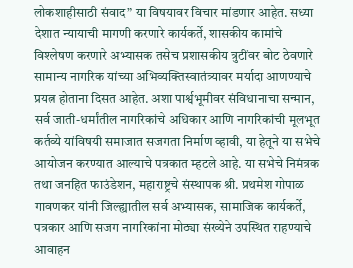लोकशाहीसाठी संवाद” या विषयावर विचार मांडणार आहेत. सध्या देशात न्यायाची मागणी करणारे कार्यकर्ते, शासकीय कामांचे विश्लेषण करणारे अभ्यासक तसेच प्रशासकीय त्रुटींवर बोट ठेवणारे सामान्य नागरिक यांच्या अभिव्यक्तिस्वातंत्र्यावर मर्यादा आणण्याचे प्रयत्न होताना दिसत आहेत. अशा पार्श्वभूमीवर संविधानाचा सन्मान, सर्व जाती-धर्मांतील नागरिकांचे अधिकार आणि नागरिकांची मूलभूत कर्तव्ये यांविषयी समाजात सजगता निर्माण व्हावी, या हेतूने या सभेचे आयोजन करण्यात आल्याचे पत्रकात म्हटले आहे. या सभेचे निमंत्रक तथा जनहित फाउंडेशन, महाराष्ट्रचे संस्थापक श्री. प्रथमेश गोपाळ गावणकर यांनी जिल्ह्यातील सर्व अभ्यासक, सामाजिक कार्यकर्ते, पत्रकार आणि सजग नागरिकांना मोठ्या संख्येने उपस्थित राहण्याचे आवाहन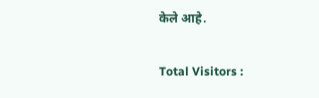केले आहे.

Total Visitors :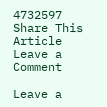4732597
Share This Article
Leave a Comment

Leave a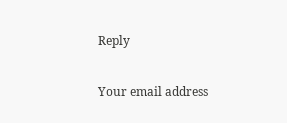Reply

Your email address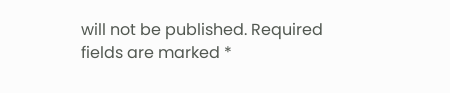will not be published. Required fields are marked *